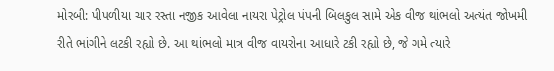મોરબી: પીપળીયા ચાર રસ્તા નજીક આવેલા નાયરા પેટ્રોલ પંપની બિલકુલ સામે એક વીજ થાંભલો અત્યંત જોખમી રીતે ભાંગીને લટકી રહ્યો છે. આ થાંભલો માત્ર વીજ વાયરોના આધારે ટકી રહ્યો છે, જે ગમે ત્યારે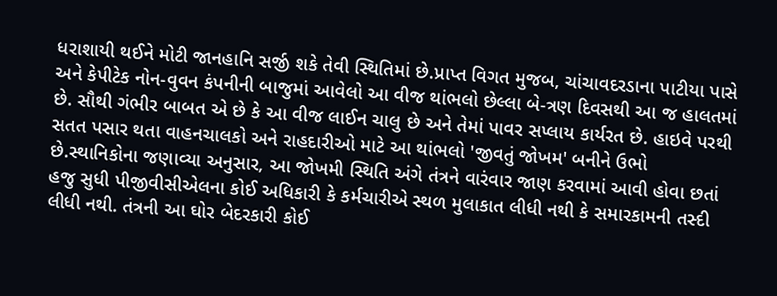ધરાશાયી થઈને મોટી જાનહાનિ સર્જી શકે તેવી સ્થિતિમાં છે.પ્રાપ્ત વિગત મુજબ, ચાંચાવદરડાના પાટીયા પાસે અને કેપીટેક નોન-વુવન કંપનીની બાજુમાં આવેલો આ વીજ થાંભલો છેલ્લા બે-ત્રણ દિવસથી આ જ હાલતમાં છે. સૌથી ગંભીર બાબત એ છે કે આ વીજ લાઈન ચાલુ છે અને તેમાં પાવર સપ્લાય કાર્યરત છે. હાઇવે પરથી સતત પસાર થતા વાહનચાલકો અને રાહદારીઓ માટે આ થાંભલો 'જીવતું જોખમ' બનીને ઉભો છે.સ્થાનિકોના જણાવ્યા અનુસાર, આ જોખમી સ્થિતિ અંગે તંત્રને વારંવાર જાણ કરવામાં આવી હોવા છતાં હજુ સુધી પીજીવીસીએલના કોઈ અધિકારી કે કર્મચારીએ સ્થળ મુલાકાત લીધી નથી કે સમારકામની તસ્દી લીધી નથી. તંત્રની આ ઘોર બેદરકારી કોઈ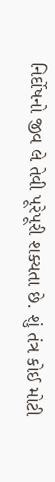નિર્દોષનો જીવ લે તેવી પૂરેપૂરી શક્યતા છે. શું તંત્ર કોઈ મોટી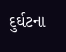દુર્ઘટના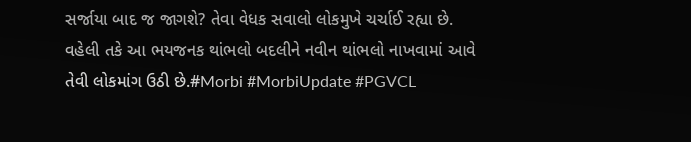સર્જાયા બાદ જ જાગશે? તેવા વેધક સવાલો લોકમુખે ચર્ચાઈ રહ્યા છે. વહેલી તકે આ ભયજનક થાંભલો બદલીને નવીન થાંભલો નાખવામાં આવે તેવી લોકમાંગ ઉઠી છે.#Morbi #MorbiUpdate #PGVCL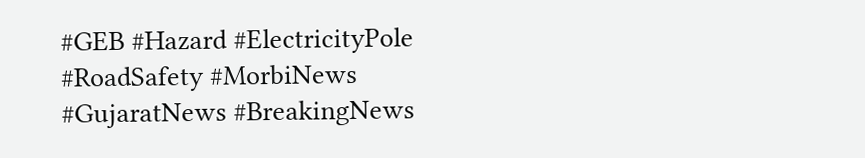#GEB #Hazard #ElectricityPole #RoadSafety #MorbiNews #GujaratNews #BreakingNews